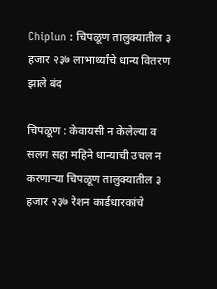Chiplun : चिपळूण तालुक्यातील ३ हजार २३७ लाभार्थ्यांचे धान्य वितरण झाले बंद

चिपळूण : केवायसी न केलेल्या व सलग सहा महिने धान्याची उचल न करणाऱ्या चिपळूण तालुक्यातील ३ हजार २३७ रेशन कार्डधारकांचे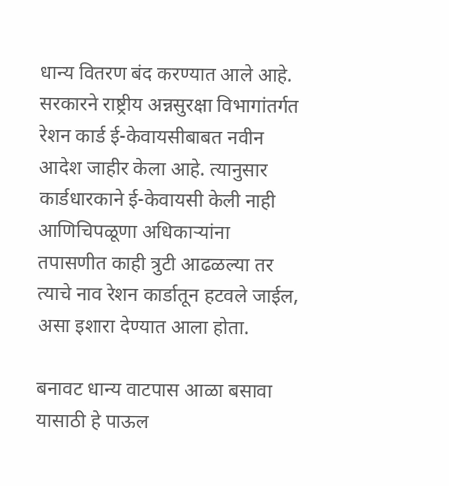धान्य वितरण बंद करण्यात आले आहे. सरकारने राष्ट्रीय अन्नसुरक्षा विभागांतर्गत रेशन कार्ड ई-केवायसीबाबत नवीन आदेश जाहीर केला आहे. त्यानुसार कार्डधारकाने ई-केवायसी केली नाही आणिचिपळूणा अधिकाऱ्यांना तपासणीत काही त्रुटी आढळल्या तर त्याचे नाव रेशन कार्डातून हटवले जाईल, असा इशारा देण्यात आला होता.

बनावट धान्य वाटपास आळा बसावा यासाठी हे पाऊल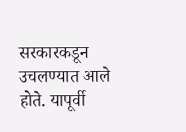सरकारकडून उचलण्यात आले होते. यापूर्वी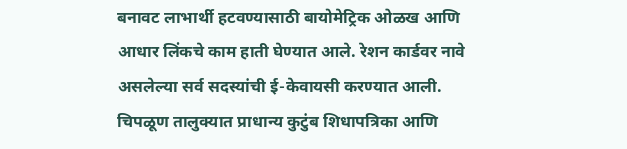बनावट लाभार्थी हटवण्यासाठी बायोमेट्रिक ओळख आणि आधार लिंकचे काम हाती घेण्यात आले. रेशन कार्डवर नावे असलेल्या सर्व सदस्यांची ई-केवायसी करण्यात आली. चिपळूण तालुक्यात प्राधान्य कुटुंब शिधापत्रिका आणि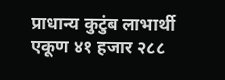प्राधान्य कुटुंब लाभार्थी एकूण ४१ हजार २८८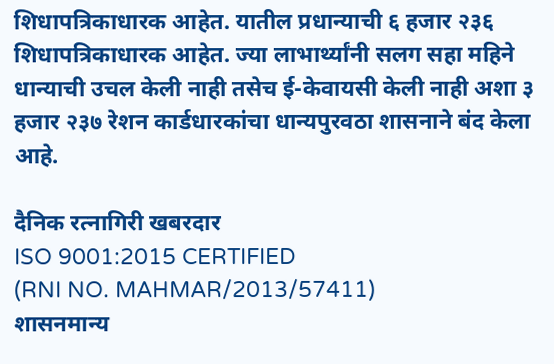शिधापत्रिकाधारक आहेत. यातील प्रधान्याची ६ हजार २३६ शिधापत्रिकाधारक आहेत. ज्या लाभार्थ्यांनी सलग सहा महिने धान्याची उचल केली नाही तसेच ई-केवायसी केली नाही अशा ३ हजार २३७ रेशन कार्डधारकांचा धान्यपुरवठा शासनाने बंद केला आहे.

दैनिक रत्नागिरी खबरदार
ISO 9001:2015 CERTIFIED
(RNI NO. MAHMAR/2013/57411)
शासनमान्य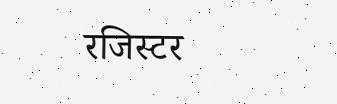रजिस्टर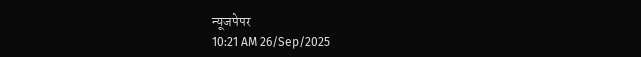न्यूजपेपर
10:21 AM 26/Sep/2025